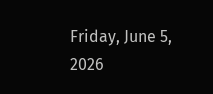Friday, June 5, 2026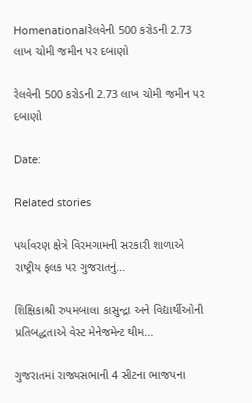Homenationalરેલવેની 500 કરોડની 2.73 લાખ ચોમી જમીન પર દબાણો

રેલવેની 500 કરોડની 2.73 લાખ ચોમી જમીન પર દબાણો

Date:

Related stories

પર્યાવરણ ક્ષેત્રે વિરમગામની સરકારી શાળાએ રાષ્ટ્રીય ફલક પર ગુજરાતનું...

શિક્ષિકાશ્રી રુપમબાલા કાસુન્દ્રા અને વિદ્યાર્થીઓની પ્રતિબદ્ધતાએ વેસ્ટ મેનેજમેન્ટ થીમ...

ગુજરાતમાં રાજ્યસભાની 4 સીટના ભાજપના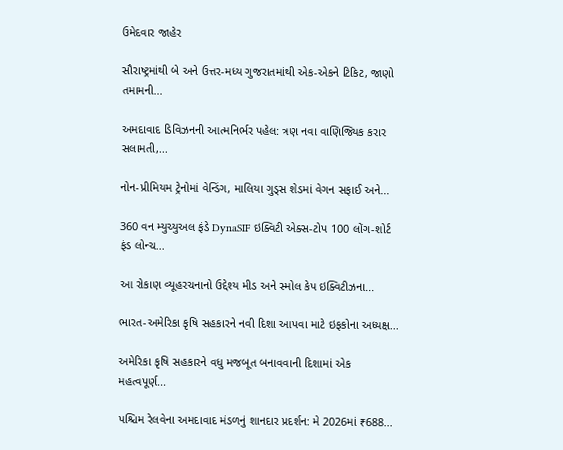ઉમેદવાર જાહેર

સૌરાષ્ટ્રમાંથી બે અને ઉત્તર-મધ્ય ગુજરાતમાંથી એક-એકને ટિકિટ, જાણો તમામની...

અમદાવાદ ડિવિઝનની આત્મનિર્ભર પહેલ: ત્રણ નવા વાણિજ્યિક કરાર સલામતી,...

નોન-પ્રીમિયમ ટ્રેનોમાં વેન્ડિંગ, માલિયા ગુડ્સ શેડમાં વેગન સફાઈ અને...

360 વન મ્યુચ્યુઅલ ફંડે DynaSIF ઇક્વિટી એક્સ-ટોપ 100 લોંગ-શોર્ટ ફંડ લોન્ચ...

આ રોકાણ વ્યૂહરચનાનો ઉદ્દેશ્ય મીડ અને સ્મોલ કેપ ઇક્વિટીઝના...

ભારત-અમેરિકા કૃષિ સહકારને નવી દિશા આપવા માટે ઇફકોના અધ્યક્ષ...

અમેરિકા કૃષિ સહકારને વધુ મજબૂત બનાવવાની દિશામાં એક મહત્વપૂર્ણ...

પશ્ચિમ રેલવેના અમદાવાદ મંડળનું શાનદાર પ્રદર્શન: મે 2026માં ₹688...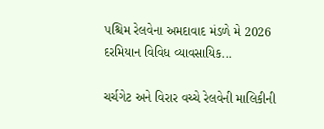પશ્ચિમ રેલવેના અમદાવાદ મંડળે મે 2026 દરમિયાન વિવિધ વ્યાવસાયિક...

ચર્ચગેટ અને વિરાર વચ્ચે રેલવેની માલિકીની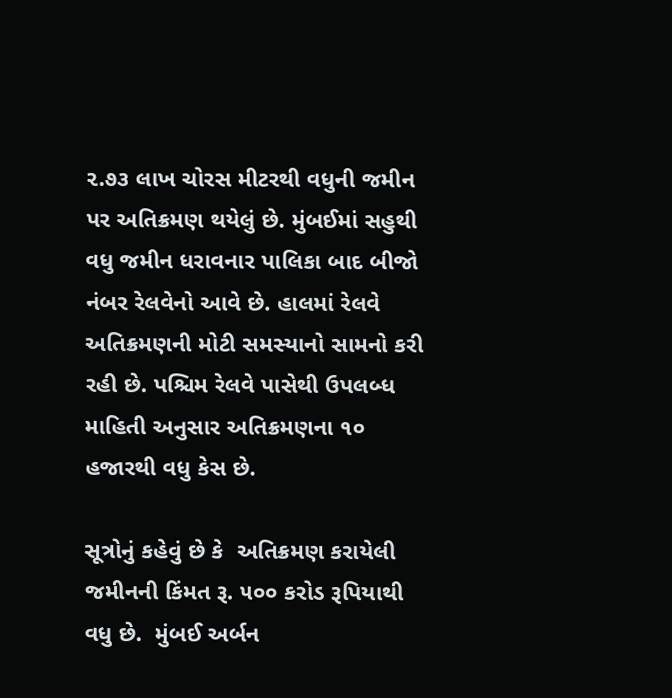૨.૭૩ લાખ ચોરસ મીટરથી વધુની જમીન પર અતિક્રમણ થયેલું છે. મુંબઈમાં સહુથી વધુ જમીન ધરાવનાર પાલિકા બાદ બીજો નંબર રેલવેનો આવે છે. હાલમાં રેલવે અતિક્રમણની મોટી સમસ્યાનો સામનો કરી રહી છે. પશ્ચિમ રેલવે પાસેથી ઉપલબ્ધ માહિતી અનુસાર અતિક્રમણના ૧૦ હજારથી વધુ કેસ છે.

સૂત્રોનું કહેવું છે કે  અતિક્રમણ કરાયેલી જમીનની કિંમત રૂ. ૫૦૦ કરોડ રૂપિયાથી વધુ છે.  મુંબઈ અર્બન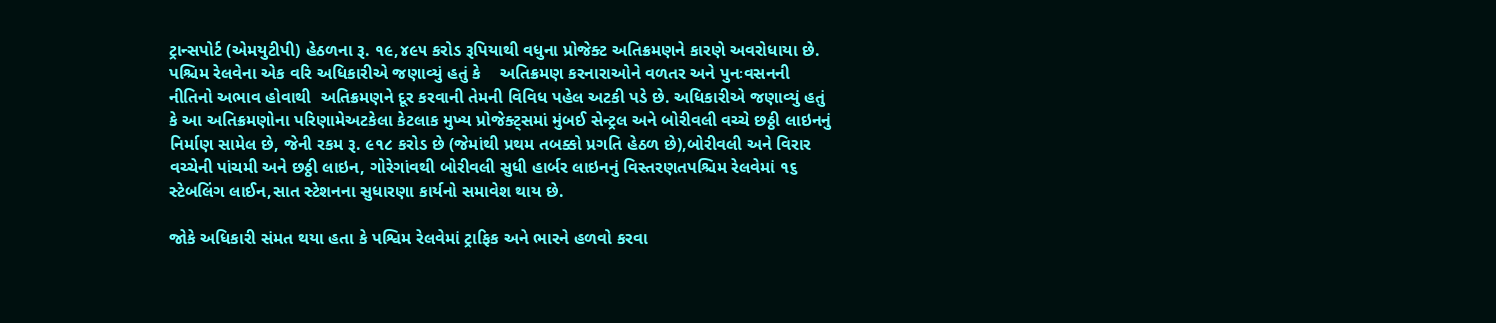ટ્રાન્સપોર્ટ (એમયુટીપી) હેઠળના રૂ. ૧૯,૪૯૫ કરોડ રૂપિયાથી વધુના પ્રોજેક્ટ અતિક્રમણને કારણે અવરોધાયા છે.  પશ્ચિમ રેલવેના એક વરિ અધિકારીએ જણાવ્યું હતું કે    અતિક્રમણ કરનારાઓને વળતર અને પુનઃવસનની નીતિનો અભાવ હોવાથી  અતિક્રમણને દૂર કરવાની તેમની વિવિધ પહેલ અટકી પડે છે. અધિકારીએ જણાવ્યું હતું કે આ અતિક્રમણોના પરિણામેઅટકેલા કેટલાક મુખ્ય પ્રોજેક્ટ્સમાં મુંબઈ સેન્ટ્રલ અને બોરીવલી વચ્ચે છઠ્ઠી લાઇનનું નિર્માણ સામેલ છે, જેની રકમ રૂ. ૯૧૮ કરોડ છે (જેમાંથી પ્રથમ તબક્કો પ્રગતિ હેઠળ છે),બોરીવલી અને વિરાર વચ્ચેની પાંચમી અને છઠ્ઠી લાઇન, ગોરેગાંવથી બોરીવલી સુધી હાર્બર લાઇનનું વિસ્તરણતપશ્ચિમ રેલવેમાં ૧૬ સ્ટેબલિંગ લાઈન,સાત સ્ટેશનના સુધારણા કાર્યનો સમાવેશ થાય છે.

જોકે અધિકારી સંમત થયા હતા કે પશ્વિમ રેલવેમાં ટ્રાફિક અને ભારને હળવો કરવા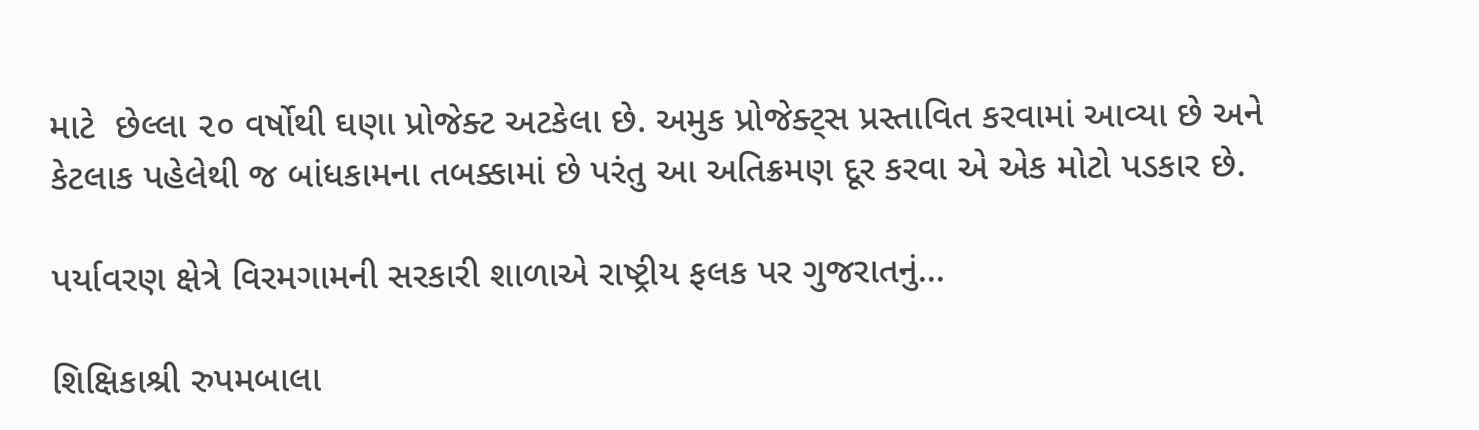માટે  છેલ્લા ૨૦ વર્ષોથી ઘણા પ્રોજેક્ટ અટકેલા છે. અમુક પ્રોજેક્ટ્સ પ્રસ્તાવિત કરવામાં આવ્યા છે અને કેટલાક પહેલેથી જ બાંધકામના તબક્કામાં છે પરંતુ આ અતિક્રમણ દૂર કરવા એ એક મોટો પડકાર છે.

પર્યાવરણ ક્ષેત્રે વિરમગામની સરકારી શાળાએ રાષ્ટ્રીય ફલક પર ગુજરાતનું...

શિક્ષિકાશ્રી રુપમબાલા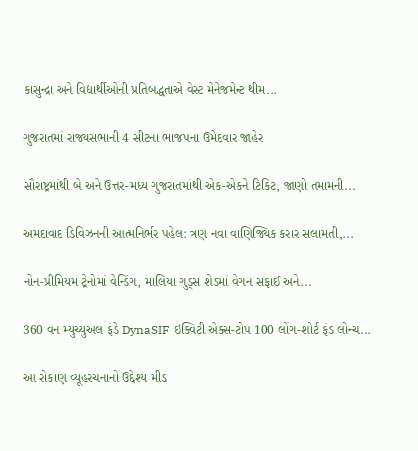કાસુન્દ્રા અને વિદ્યાર્થીઓની પ્રતિબદ્ધતાએ વેસ્ટ મેનેજમેન્ટ થીમ...

ગુજરાતમાં રાજ્યસભાની 4 સીટના ભાજપના ઉમેદવાર જાહેર

સૌરાષ્ટ્રમાંથી બે અને ઉત્તર-મધ્ય ગુજરાતમાંથી એક-એકને ટિકિટ, જાણો તમામની...

અમદાવાદ ડિવિઝનની આત્મનિર્ભર પહેલ: ત્રણ નવા વાણિજ્યિક કરાર સલામતી,...

નોન-પ્રીમિયમ ટ્રેનોમાં વેન્ડિંગ, માલિયા ગુડ્સ શેડમાં વેગન સફાઈ અને...

360 વન મ્યુચ્યુઅલ ફંડે DynaSIF ઇક્વિટી એક્સ-ટોપ 100 લોંગ-શોર્ટ ફંડ લોન્ચ...

આ રોકાણ વ્યૂહરચનાનો ઉદ્દેશ્ય મીડ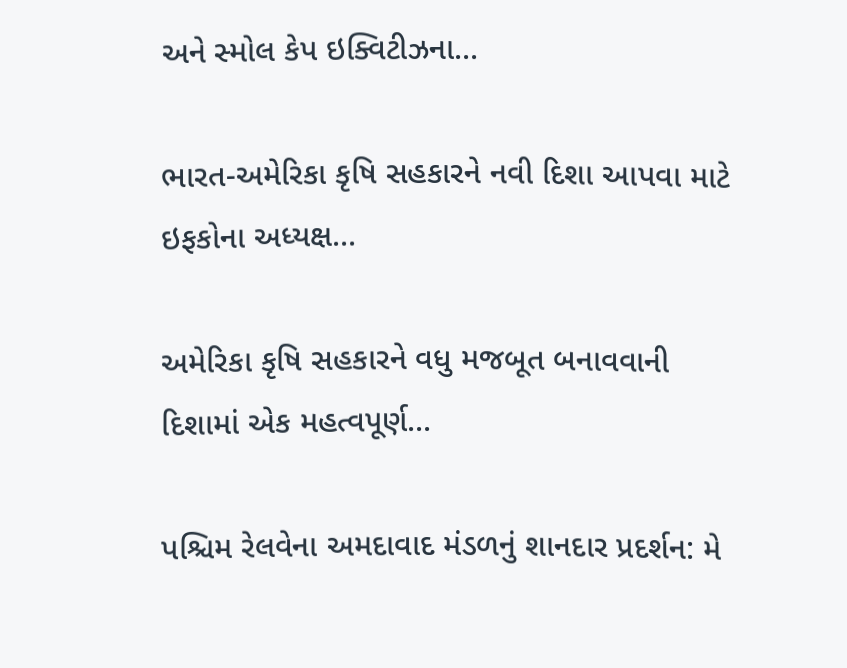અને સ્મોલ કેપ ઇક્વિટીઝના...

ભારત-અમેરિકા કૃષિ સહકારને નવી દિશા આપવા માટે ઇફકોના અધ્યક્ષ...

અમેરિકા કૃષિ સહકારને વધુ મજબૂત બનાવવાની દિશામાં એક મહત્વપૂર્ણ...

પશ્ચિમ રેલવેના અમદાવાદ મંડળનું શાનદાર પ્રદર્શન: મે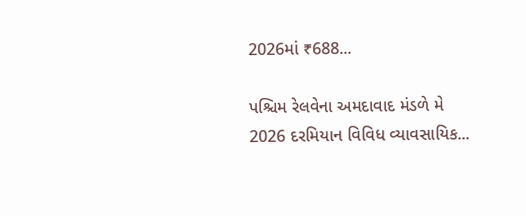2026માં ₹688...

પશ્ચિમ રેલવેના અમદાવાદ મંડળે મે 2026 દરમિયાન વિવિધ વ્યાવસાયિક...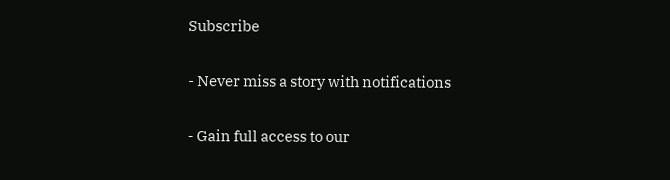Subscribe

- Never miss a story with notifications

- Gain full access to our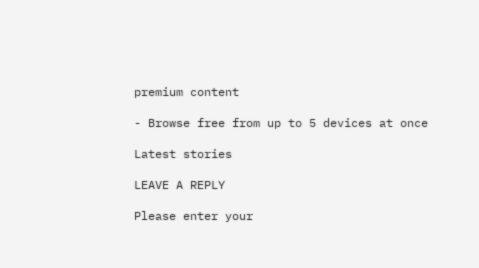premium content

- Browse free from up to 5 devices at once

Latest stories

LEAVE A REPLY

Please enter your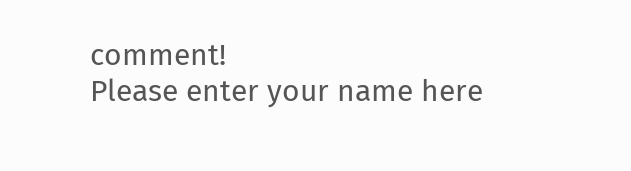comment!
Please enter your name here